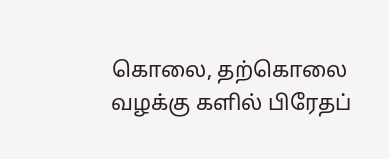கொலை, தற்கொலை வழக்கு களில் பிரேதப்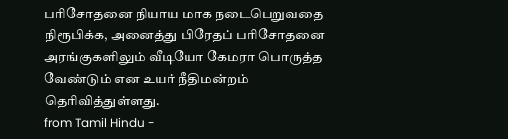பரிசோதனை நியாய மாக நடைபெறுவதை நிரூபிக்க, அனைத்து பிரேதப் பரிசோதனை அரங்குகளிலும் வீடியோ கேமரா பொருத்த வேண்டும் என உயர் நீதிமன்றம் தெரிவித்துள்ளது.
from Tamil Hindu -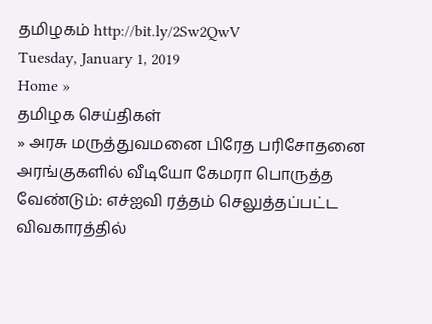தமிழகம் http://bit.ly/2Sw2QwV
Tuesday, January 1, 2019
Home »
தமிழக செய்திகள்
» அரசு மருத்துவமனை பிரேத பரிசோதனை அரங்குகளில் வீடியோ கேமரா பொருத்த வேண்டும்: எச்ஐவி ரத்தம் செலுத்தப்பட்ட விவகாரத்தில்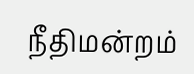நீதிமன்றம்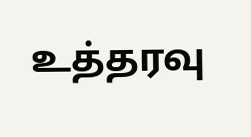உத்தரவு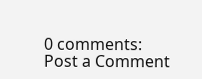0 comments:
Post a Comment